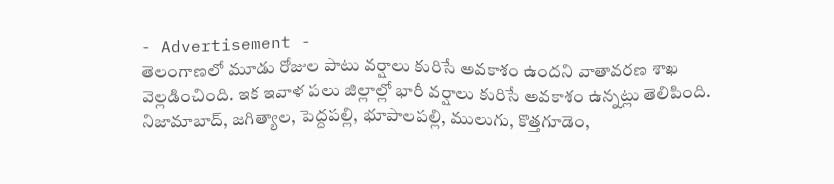- Advertisement -
తెలంగాణలో మూడు రోజుల పాటు వర్షాలు కురిసే అవకాశం ఉందని వాతావరణ శాఖ వెల్లడించింది. ఇక ఇవాళ పలు జిల్లాల్లో భారీ వర్షాలు కురిసే అవకాశం ఉన్నట్లు తెలిపింది.
నిజామాబాద్, జగిత్యాల, పెద్దపల్లి, భూపాలపల్లి, ములుగు, కొత్తగూడెం,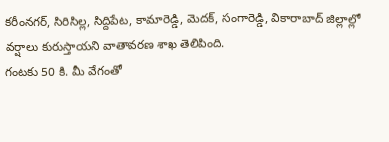కరీంనగర్, సిరిసిల్ల, సిద్దిపేట, కామారెడ్డి, మెదక్, సంగారెడ్డి, వికారాబాద్ జిల్లాల్లో వర్షాలు కురుస్తాయని వాతావరణ శాఖ తెలిపింది.
గంటకు 50 కి. మీ వేగంతో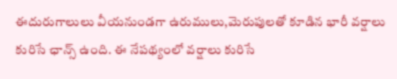ఈదురుగాలులు వీయనుండగా ఉరుములు,మెరుపులతో కూడిన భారీ వర్షాలు కురిసే ఛాన్స్ ఉంది. ఈ నేపథ్యంలో వర్షాలు కురిసే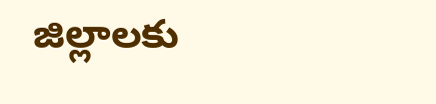జిల్లాలకు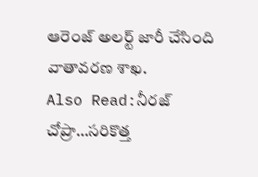ఆరెంజ్ అలర్ట్ జారీ చేసింది వాతావరణ శాఖ.
Also Read:నీరజ్ చోప్రా…సరికొత్త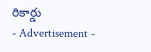రికార్డు
- Advertisement -